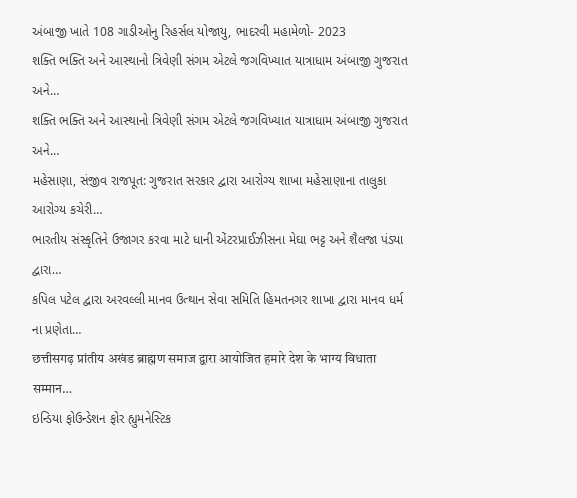અંબાજી ખાતે 108 ગાડીઓનુ રિહર્સલ યોજાયુ, ભાદરવી મહામેળો- 2023
શક્તિ ભક્તિ અને આસ્થાનો ત્રિવેણી સંગમ એટલે જગવિખ્યાત યાત્રાધામ અંબાજી ગુજરાત અને…
શક્તિ ભક્તિ અને આસ્થાનો ત્રિવેણી સંગમ એટલે જગવિખ્યાત યાત્રાધામ અંબાજી ગુજરાત અને…
મહેસાણા, સંજીવ રાજપૂત: ગુજરાત સરકાર દ્વારા આરોગ્ય શાખા મહેસાણાના તાલુકા આરોગ્ય કચેરી…
ભારતીય સંસ્કૃતિને ઉજાગર કરવા માટે ધાની એંટરપ્રાઈઝીસના મેઘા ભટ્ટ અને શૈલજા પંડ્યા દ્વારા…
કપિલ પટેલ દ્વારા અરવલ્લી માનવ ઉત્થાન સેવા સમિતિ હિમતનગર શાખા દ્વારા માનવ ધર્મ ના પ્રણેતા…
छत्तीसगढ़ प्रांतीय अखंड ब्राह्मण समाज द्वारा आयोजित हमारे देश के भाग्य विधाता सम्मान…
ઇન્ડિયા ફોઉન્ડેશન ફોર હ્યુમનેસ્ટિક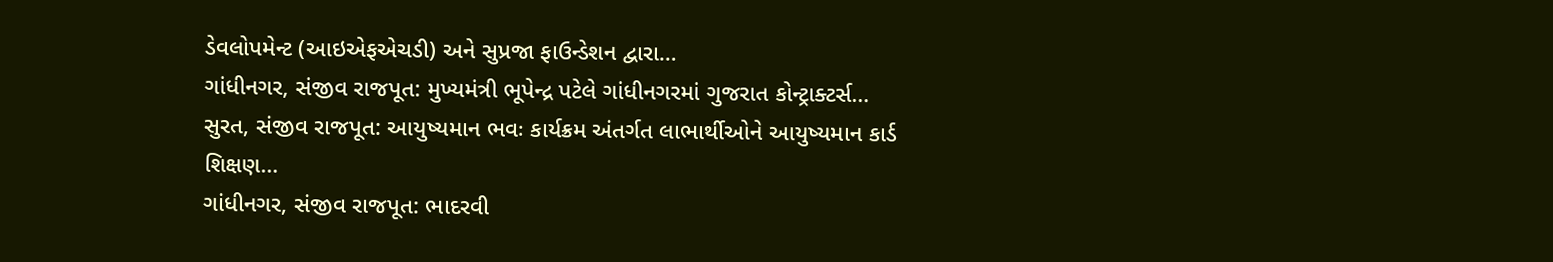ડેવલોપમેન્ટ (આઇએફએચડી) અને સુપ્રજા ફાઉન્ડેશન દ્વારા…
ગાંધીનગર, સંજીવ રાજપૂત: મુખ્યમંત્રી ભૂપેન્દ્ર પટેલે ગાંધીનગરમાં ગુજરાત કોન્ટ્રાક્ટર્સ…
સુરત, સંજીવ રાજપૂત: આયુષ્યમાન ભવઃ કાર્યક્રમ અંતર્ગત લાભાર્થીઓને આયુષ્યમાન કાર્ડ શિક્ષણ…
ગાંધીનગર, સંજીવ રાજપૂત: ભાદરવી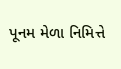પૂનમ મેળા નિમિત્તે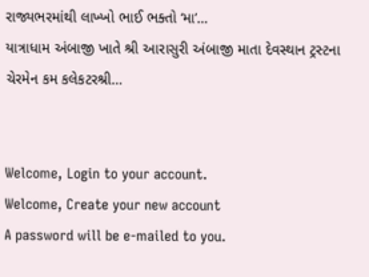રાજ્યભરમાંથી લાખ્ખો ભાઈ ભક્તો ‘મા’…
યાત્રાધામ અંબાજી ખાતે શ્રી આરાસુરી અંબાજી માતા દેવસ્થાન ટ્રસ્ટના ચેરમેન કમ કલેકટરશ્રી…


Welcome, Login to your account.
Welcome, Create your new account
A password will be e-mailed to you.